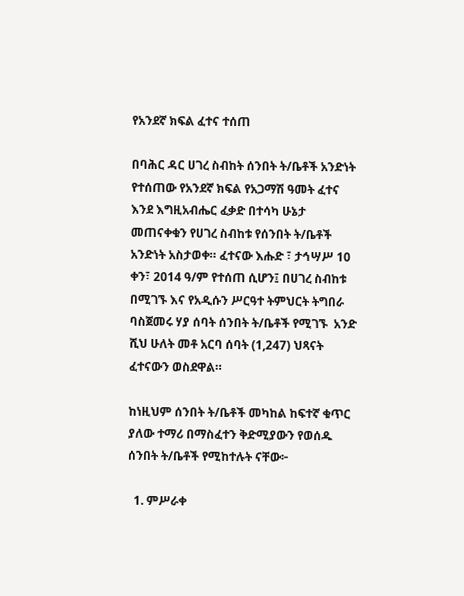የአንደኛ ክፍል ፈተና ተሰጠ

በባሕር ዳር ሀገረ ስብከት ሰንበት ት/ቤቶች አንድነት የተሰጠው የአንደኛ ክፍል የአጋማሽ ዓመት ፈተና እንደ እግዚአብሔር ፈቃድ በተሳካ ሁኔታ መጠናቀቁን የሀገረ ስብከቱ የሰንበት ት/ቤቶች አንድነት አስታወቀ። ፈተናው እሑድ ፣ ታኅሣሥ 10 ቀን፣ 2014 ዓ/ም የተሰጠ ሲሆን፤ በሀገረ ስብከቱ በሚገኙ እና የአዲሱን ሥርዓተ ትምህርት ትግበራ ባስጀመሩ ሃያ ሰባት ሰንበት ት/ቤቶች የሚገኙ  አንድ ሺህ ሁለት መቶ አርባ ሰባት (1,247) ህጻናት ፈተናውን ወስደዋል።

ከነዚህም ሰንበት ት/ቤቶች መካከል ከፍተኛ ቁጥር ያለው ተማሪ በማስፈተን ቅድሚያውን የወሰዱ ሰንበት ት/ቤቶች የሚከተሉት ናቸው፦

  1. ምሥራቀ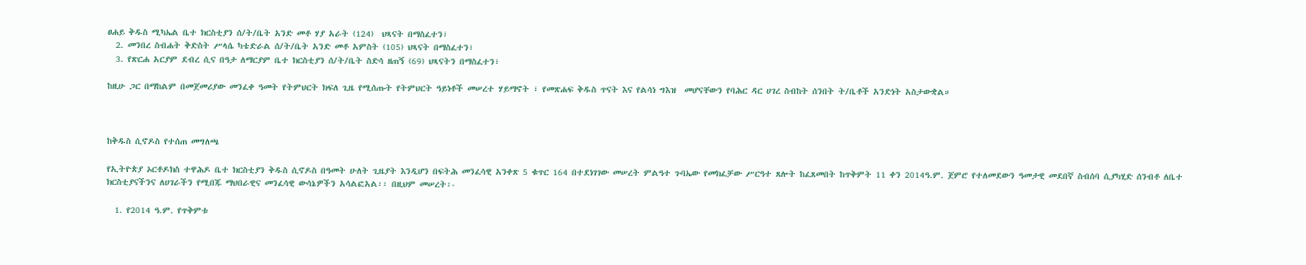ፀሐይ ቅዱስ ሚካኤል ቤተ ክርስቲያን ሰ/ት/ቤት አንድ መቶ ሃያ አራት (124)  ህጻናት በማስፈተን፣
  2. መንበረ ስብሐት ቅድስት ሥላሴ ካቴድራል ሰ/ት/ቤት አንድ መቶ አምስት (105) ህጻናት በማስፈተን፣
  3. የጽርሐ አርያም ደብረ ሲና በዓታ ለማርያም ቤተ ክርስቲያን ሰ/ት/ቤት ስድሳ ዘጠኝ (69) ህጻናትን በማስፈተን፣

ከዚሁ ጋር በማከልም በመጀመሪያው መንፈቀ ዓመት የትምህርት ክፍለ ጊዜ የሚሰጡት የትምህርት ዓይነቶች መሠረተ ሃይማኖት ፣ የመጽሐፍ ቅዱስ ጥናት እና የልሳነ ግእዝ  መሆናቸውን የባሕር ዳር ሀገረ ስብከት ሰንበት ት/ቤቶች አንድነት አስታውቋል።



ከቅዱስ ሲኖዶስ የተሰጠ መግለጫ

የኢትዮጵያ ኦርቶዶክስ ተዋሕዶ ቤተ ክርስቲያን ቅዱስ ሲኖዶስ በዓመት ሁለት ጊዜያት እንዲሆን በፍትሕ መንፈሳዊ አንቀጽ 5 ቁጥር 164 በተደነገገው መሠረት ምልዓተ ጉባኤው የመክፈቻው ሥርዓተ ጸሎት ከፈጸመበት ከጥቅምት 11 ቀን 2014ዓ.ም. ጀምሮ የተለመደውን ዓመታዊ መደበኛ ስብሰባ ሲያካሂድ ሰንብቶ ለቤተ ክርስቲያናችንና ለሀገራችን የሚበጁ ማህበራዊና መንፈሳዊ ውሳኔዎችን አሳልፎአል፡፡ በዚህም መሠረት፡-

  1. የ2014 ዓ.ም. የጥቅምቱ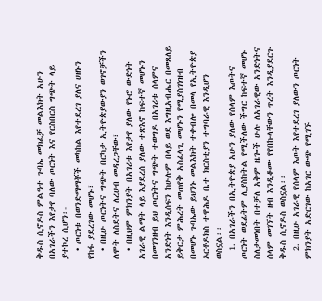ቅዱስ ሲኖዶስ ምልዓተ ጉባኤ መክፈቻ መልእክት አሁን በአገራችን እየታየ ባለው ጦርነት እና የርስበርስ ግጭት ላይ ያተኮረ ሲሆን፡-
  • ጦርነቱ በወንድማማቾች መካከል እየተደረገ ያለና ሀዘኑን የከፋ ያደረገው መሆኑ፣
  • በዚሁ ጦርነትና ግጭት በርካታ ኢትዮጵያውያን ወገኖቻችን ለሞት ለስደትና ለረሀብ መዳረጋቸው፣
  • በዚህም ምክንያት በአገሪቱ እየታየ ያለው የኑሮ ውድነት አገራዊ ልማት ላይ እያደረሰ ያለው ተጽእኖ ከፍተኛ መሆኑን በመገንዘብ ይህ ጦርነትና ግጭት ተወግዶ በአገሪቱ ሰላምና አንድነት እንዲሰፍን ከሁሉም በላይ ወደ እግዚአብሔር በመጸለይ ይቅርታ ምሕረት መጠየቅ አስፈላጊ መሆኑን የሚያስገነዝብ በመሆኑ ጉባኤው ይህንኑ መልእክት ተቀብሎ በመላ የኢትዮጵያ ኦርቶዶክስ ተዋሕዶ ቤተ ክርስቲያን ተግባራዊ እንዲሆን ወስኗል፡፡
  1. በአገራችን በኢትዮጵያ አሁን ያለው የሰላም እጦትና ጦርነት ወደፊትም ሊያስከትል የሚችለው ችግር ከፍተኛ መሆኑ ስለታመነበት በተቻለ አቅም ዜጐች ሁሉ ለአገራዊው አንድነትና ሰላም መገኘት ዘብ እንዲቆሙ የየበኩላቸውን ጥረት እንዲያደርጉ ቅዱስ ሲኖዶስ ወስኗል፡፡
  2. በዚሁ አገራዊ የሰላም እጦት እየተደረገ ያለውን ጦርነት ምክንያት አድርገው ከአገር ውጭ የሚገኙ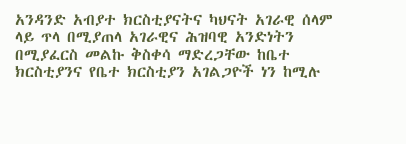አንዳንድ አብያተ ክርስቲያናትና ካህናት አገራዊ ሰላም ላይ ጥላ በሚያጠላ አገራዊና ሕዝባዊ አንድነትን በሚያፈርስ መልኩ ቅስቀሳ ማድረጋቸው ከቤተ ክርስቲያንና የቤተ ክርስቲያን አገልጋዮች ነን ከሚሉ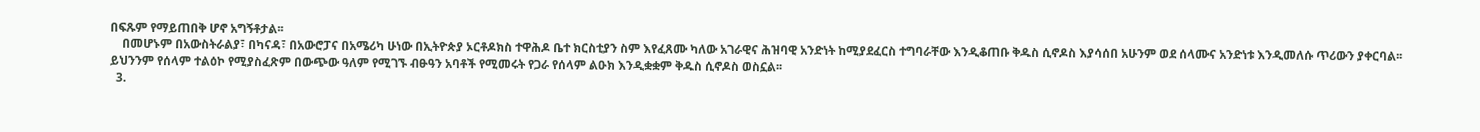በፍጹም የማይጠበቅ ሆኖ አግኝቶታል፡፡
    በመሆኑም በአውስትራልያ፣ በካናዳ፣ በአውሮፓና በአሜሪካ ሁነው በኢትዮጵያ ኦርቶዶክስ ተዋሕዶ ቤተ ክርስቲያን ስም እየፈጸሙ ካለው አገራዊና ሕዝባዊ አንድነት ከሚያደፈርስ ተግባራቸው እንዲቆጠቡ ቅዱስ ሲኖዶስ እያሳሰበ አሁንም ወደ ሰላሙና አንድነቱ እንዲመለሱ ጥሪውን ያቀርባል፡፡ ይህንንም የሰላም ተልዕኮ የሚያስፈጽም በውጭው ዓለም የሚገኙ ብፁዓን አባቶች የሚመሩት የጋራ የሰላም ልዑክ እንዲቋቋም ቅዱስ ሲኖዶስ ወስኗል፡፡
  3.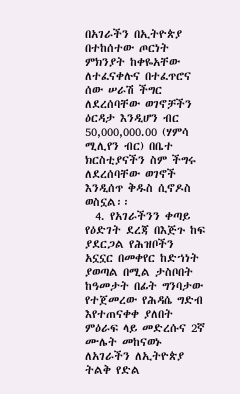በአገራችን በኢትዮጵያ በተከሰተው ጦርነት ምክንያት ከቀዬአቸው ለተፈናቀሉና በተፈጥሮና ሰው ሠራሽ ችግር ለደረሰባቸው ወገኖቻችን ዕርዳታ እንዲሆን ብር 50,000,000.00 (ሃምሳ ሚሊየን ብር) በቤተ ክርስቲያናችን ስም ችግሩ ለደረሰባቸው ወገኖች እንዲሰጥ ቅዱስ ሲኖዶስ ወስኗል፡፡
  4. የአገራችንን ቀጣይ የዕድገት ደረጃ በእጅጉ ከፍ ያደርጋል የሕዝቦችን አኗኗር በመቀየር ከድኀነት ያወጣል በሚል ታስቦበት ከዓመታት በፊት ግንባታው የተጀመረው የሕዳሴ ግድብ እየተጠናቀቀ ያለበት ምዕራፍ ላይ መድረሱና 2ኛ ሙሌት መከናወኑ ለአገራችን ለኢትዮጵያ ትልቅ የድል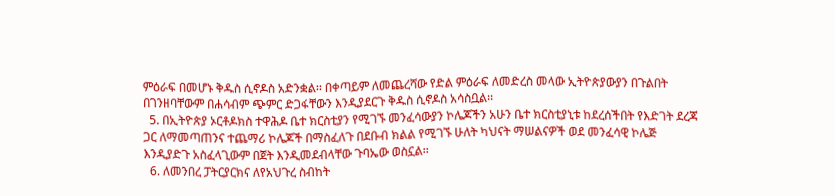ምዕራፍ በመሆኑ ቅዱስ ሲኖዶስ አድንቋል፡፡ በቀጣይም ለመጨረሻው የድል ምዕራፍ ለመድረስ መላው ኢትዮጵያውያን በጉልበት በገንዘባቸውም በሐሳብም ጭምር ድጋፋቸውን እንዲያደርጉ ቅዱስ ሲኖዶስ አሳስቧል፡፡
  5. በኢትዮጵያ ኦርቶዶክስ ተዋሕዶ ቤተ ክርስቲያን የሚገኙ መንፈሳውያን ኮሌጆችን አሁን ቤተ ክርስቲያኒቱ ከደረሰችበት የእድገት ደረጃ ጋር ለማመጣጠንና ተጨማሪ ኮሌጆች በማስፈለጉ በደቡብ ክልል የሚገኙ ሁለት ካህናት ማሠልናዎች ወደ መንፈሳዊ ኮሌጅ እንዲያድጉ አስፈላጊውም በጀት እንዲመደብላቸው ጉባኤው ወስኗል፡፡
  6. ለመንበረ ፓትርያርክና ለየአህጉረ ስብከት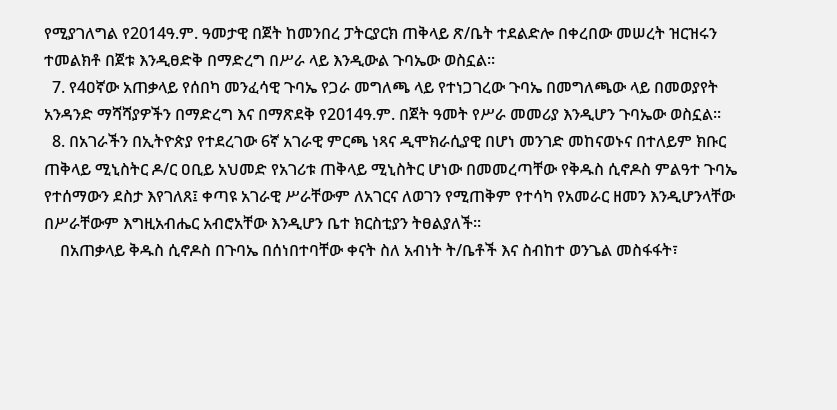የሚያገለግል የ2014ዓ.ም. ዓመታዊ በጀት ከመንበረ ፓትርያርክ ጠቅላይ ጽ/ቤት ተደልድሎ በቀረበው መሠረት ዝርዝሩን ተመልክቶ በጀቱ እንዲፀድቅ በማድረግ በሥራ ላይ እንዲውል ጉባኤው ወስኗል፡፡
  7. የ4ዐኛው አጠቃላይ የሰበካ መንፈሳዊ ጉባኤ የጋራ መግለጫ ላይ የተነጋገረው ጉባኤ በመግለጫው ላይ በመወያየት አንዳንድ ማሻሻያዎችን በማድረግ እና በማጽደቅ የ2014ዓ.ም. በጀት ዓመት የሥራ መመሪያ እንዲሆን ጉባኤው ወስኗል፡፡
  8. በአገራችን በኢትዮጵያ የተደረገው 6ኛ አገራዊ ምርጫ ነጻና ዲሞክራሲያዊ በሆነ መንገድ መከናወኑና በተለይም ክቡር ጠቅላይ ሚኒስትር ዶ/ር ዐቢይ አህመድ የአገሪቱ ጠቅላይ ሚኒስትር ሆነው በመመረጣቸው የቅዱስ ሲኖዶስ ምልዓተ ጉባኤ የተሰማውን ደስታ እየገለጸ፤ ቀጣዩ አገራዊ ሥራቸውም ለአገርና ለወገን የሚጠቅም የተሳካ የአመራር ዘመን እንዲሆንላቸው በሥራቸውም እግዚአብሔር አብሮአቸው እንዲሆን ቤተ ክርስቲያን ትፀልያለች፡፡
    በአጠቃላይ ቅዱስ ሲኖዶስ በጉባኤ በሰነበተባቸው ቀናት ስለ አብነት ት/ቤቶች እና ስብከተ ወንጌል መስፋፋት፣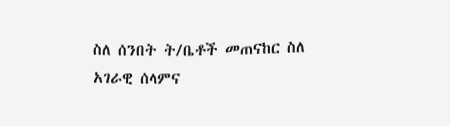ስለ ሰንበት ት/ቤቶች መጠናከር ስለ አገራዊ ሰላምና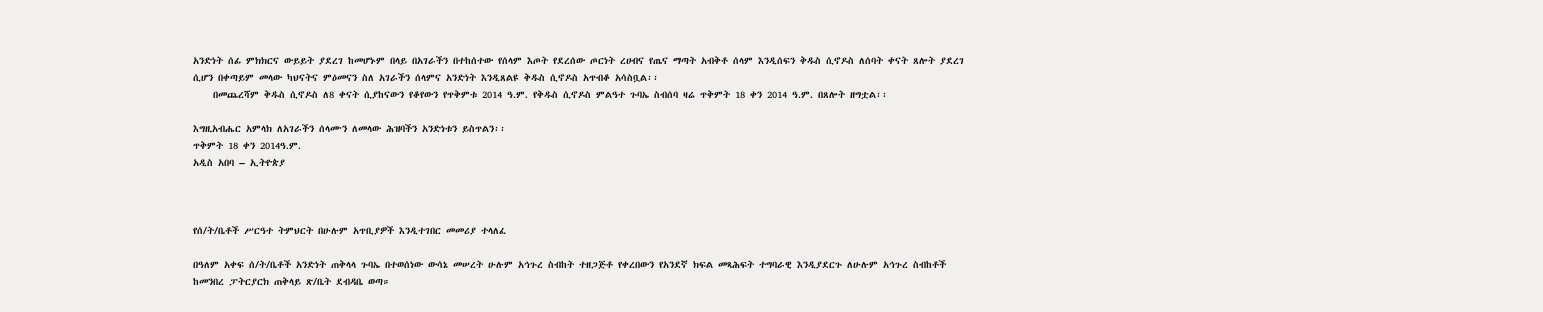አንድነት ሰፊ ምክክርና ውይይት ያደረገ ከመሆኑም በላይ በአገራችን በተከሰተው የሰላም እጦት የደረሰው ጦርነት ረሀብና የጤና ማጣት አብቅቶ ሰላም እንዲሰፍን ቅዱስ ሲኖዶስ ለሰባት ቀናት ጸሎት ያደረገ ሲሆን በቀጣይም መላው ካህናትና ምዕመናን ስለ አገራችን ሰላምና አንድነት እንዲጸልዩ ቅዱስ ሲኖዶስ አጥብቆ አሳስቧል፡፡
    በመጨረሻም ቅዱስ ሲኖዶስ ለ8 ቀናት ሲያከናውን የቆየውን የጥቅምቱ 2014 ዓ.ም. የቅዱስ ሲኖዶስ ምልዓተ ጉባኤ ስብሰባ ዛሬ ጥቅምት 18 ቀን 2014 ዓ.ም. በጸሎት ዘግቷል፡፡

እግዚአብሔር አምላክ ለአገራችን ሰላሙን ለመላው ሕዝባችን አንድነቱን ይስጥልን፡፡
ጥቅምት 18 ቀን 2014ዓ.ም.
አዲስ አበባ – ኢትዮጵያ



የሰ/ት/ቤቶች ሥርዓተ ትምህርት በሁሉም አጥቢያዎች እንዲተገበር መመሪያ ተላለፈ

በዓለም አቀፍ ሰ/ት/ቤቶች አንድነት ጠቅላላ ጉባኤ በተወሰነው ውሳኔ መሠረት ሁሉም አኅጉረ ስብከት ተዘጋጅቶ የቀረበውን የአንደኛ ክፍል መጻሕፍት ተግባራዊ እንዲያደርጉ ለሁሉም አኅጉረ ስብከቶች ከመንበረ ፓትርያርክ ጠቅላይ ጽ/ቤት ደብዳቤ ወጣ።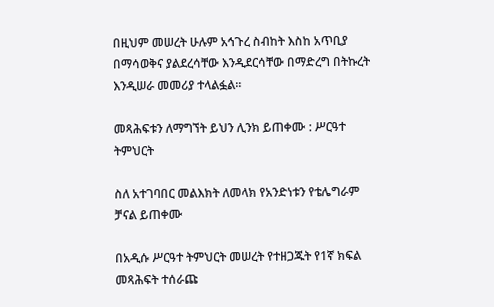በዚህም መሠረት ሁሉም አኅጉረ ስብከት እስከ አጥቢያ በማሳወቅና ያልደረሳቸው እንዲደርሳቸው በማድረግ በትኩረት እንዲሠራ መመሪያ ተላልፏል፡፡

መጻሕፍቱን ለማግኘት ይህን ሊንክ ይጠቀሙ : ሥርዓተ ትምህርት

ስለ አተገባበር መልእክት ለመላክ የአንድነቱን የቴሌግራም ቻናል ይጠቀሙ

በአዲሱ ሥርዓተ ትምህርት መሠረት የተዘጋጁት የ1ኛ ክፍል መጻሕፍት ተሰራጩ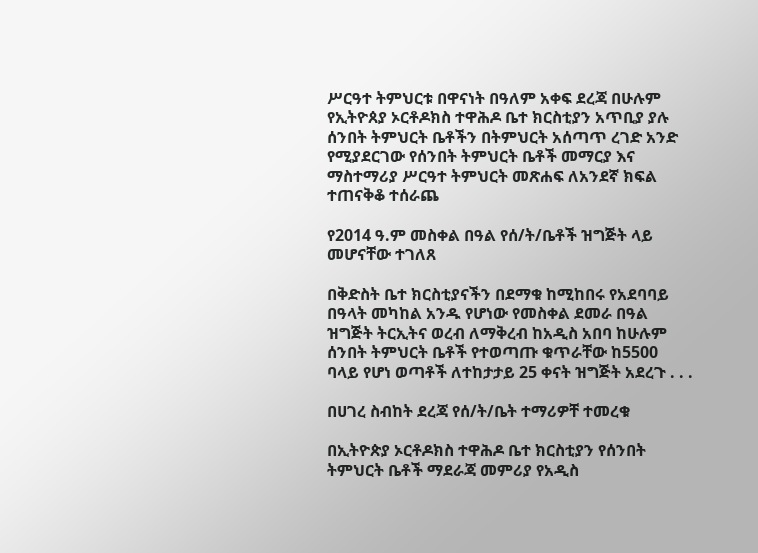ሥርዓተ ትምህርቱ በዋናነት በዓለም አቀፍ ደረጃ በሁሉም የኢትዮጰያ ኦርቶዶክስ ተዋሕዶ ቤተ ክርስቲያን አጥቢያ ያሉ ሰንበት ትምህርት ቤቶችን በትምህርት አሰጣጥ ረገድ አንድ የሚያደርገው የሰንበት ትምህርት ቤቶች መማርያ እና ማስተማሪያ ሥርዓተ ትምህርት መጽሐፍ ለአንደኛ ክፍል ተጠናቅቆ ተሰራጨ

የ2014 ዓ.ም መስቀል በዓል የሰ/ት/ቤቶች ዝግጅት ላይ መሆናቸው ተገለጸ

በቅድስት ቤተ ክርስቲያናችን በደማቁ ከሚከበሩ የአደባባይ በዓላት መካከል አንዱ የሆነው የመስቀል ደመራ በዓል ዝግጅት ትርኢትና ወረብ ለማቅረብ ከአዲስ አበባ ከሁሉም ሰንበት ትምህርት ቤቶች የተወጣጡ ቁጥራቸው ከ5500 ባላይ የሆነ ወጣቶች ለተከታታይ 25 ቀናት ዝግጅት አደረጉ . . .

በሀገረ ስብከት ደረጃ የሰ/ት/ቤት ተማሪዎቸ ተመረቁ

በኢትዮጵያ ኦርቶዶክስ ተዋሕዶ ቤተ ክርስቲያን የሰንበት ትምህርት ቤቶች ማደራጃ መምሪያ የአዲስ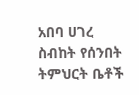አበባ ሀገረ ስብከት የሰንበት ትምህርት ቤቶች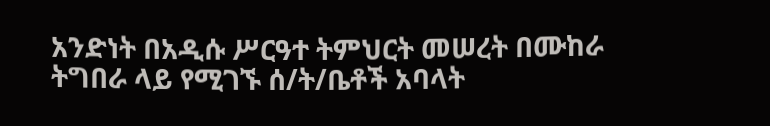አንድነት በአዲሱ ሥርዓተ ትምህርት መሠረት በሙከራ ትግበራ ላይ የሚገኙ ሰ/ት/ቤቶች አባላት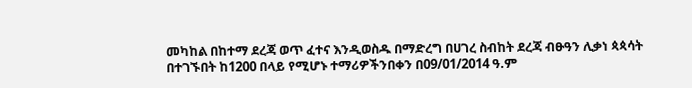መካከል በከተማ ደረጃ ወጥ ፈተና እንዲወስዱ በማድረግ በሀገረ ስብከት ደረጃ ብፁዓን ሊቃነ ጳጳሳት በተገኙበት ከ1200 በላይ የሚሆኑ ተማሪዎችንበቀን በ09/01/2014 ዓ.ም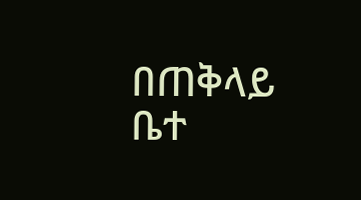በጠቅላይ ቤተ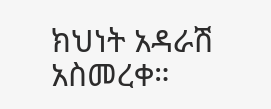ክህነት አዳራሽ አስመረቀ።